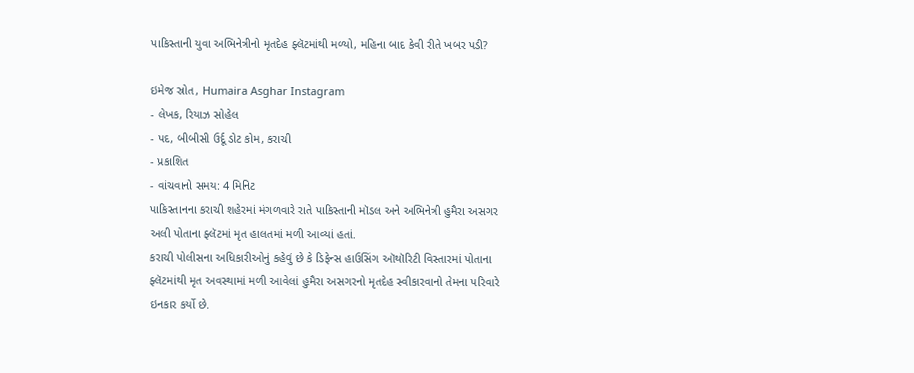પાકિસ્તાની યુવા અભિનેત્રીનો મૃતદેહ ફ્લૅટમાંથી મળ્યો, મહિના બાદ કેવી રીતે ખબર પડી?

ઇમેજ સ્રોત, Humaira Asghar Instagram
- લેખક, રિયાઝ સોહેલ
- પદ, બીબીસી ઉર્દૂ ડોટ કોમ, કરાચી
- પ્રકાશિત
- વાંચવાનો સમય: 4 મિનિટ
પાકિસ્તાનના કરાચી શહેરમાં મંગળવારે રાતે પાકિસ્તાની મૉડલ અને અભિનેત્રી હુમૈરા અસગર અલી પોતાના ફ્લૅટમાં મૃત હાલતમાં મળી આવ્યાં હતાં.
કરાચી પોલીસના અધિકારીઓનું કહેવું છે કે ડિફેન્સ હાઉસિંગ ઑથૉરિટી વિસ્તારમાં પોતાના ફ્લૅટમાંથી મૃત અવસ્થામાં મળી આવેલાં હુમૈરા અસગરનો મૃતદેહ સ્વીકારવાનો તેમના પરિવારે ઇનકાર કર્યો છે.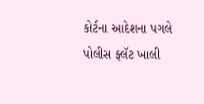કોર્ટના આદેશના પગલે પોલીસ ફ્લૅટ ખાલી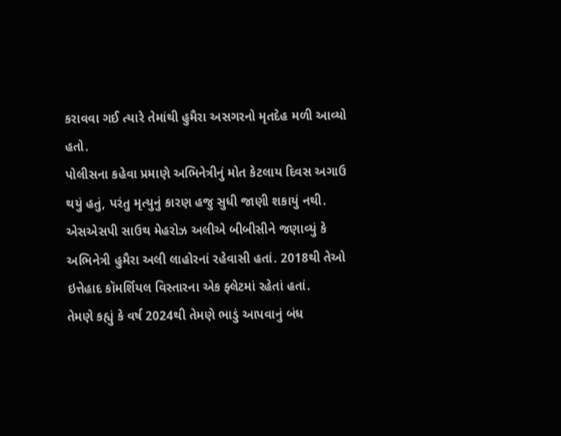કરાવવા ગઈ ત્યારે તેમાંથી હુમૈરા અસગરનો મૃતદેહ મળી આવ્યો હતો.
પોલીસના કહેવા પ્રમાણે અભિનેત્રીનું મોત કેટલાય દિવસ અગાઉ થયું હતું, પરંતુ મૃત્યુનું કારણ હજુ સુધી જાણી શકાયું નથી.
એસએસપી સાઉથ મેહરોઝ અલીએ બીબીસીને જણાવ્યું કે અભિનેત્રી હુમૈરા અલી લાહોરનાં રહેવાસી હતાં. 2018થી તેઓ ઇત્તેહાદ કૉમર્શિયલ વિસ્તારના એક ફ્લેટમાં રહેતાં હતાં.
તેમણે કહ્યું કે વર્ષ 2024થી તેમણે ભાડું આપવાનું બંધ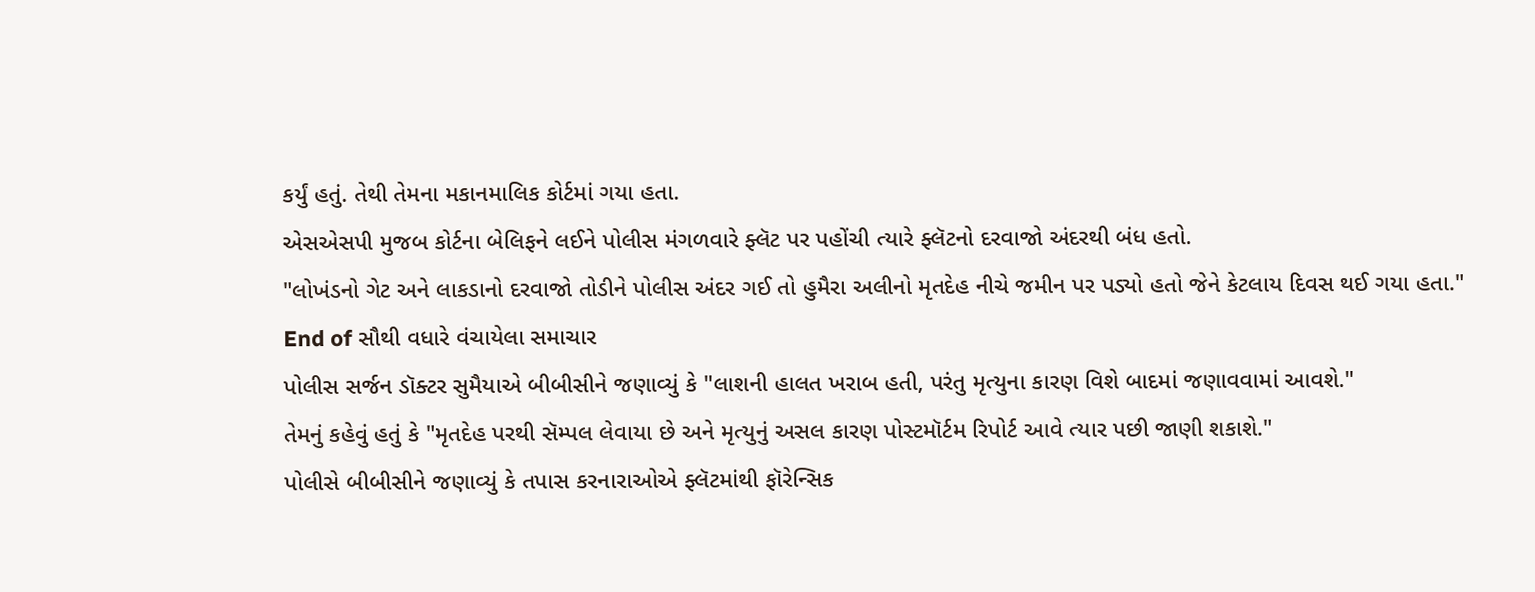કર્યું હતું. તેથી તેમના મકાનમાલિક કોર્ટમાં ગયા હતા.
એસએસપી મુજબ કોર્ટના બેલિફને લઈને પોલીસ મંગળવારે ફ્લૅટ પર પહોંચી ત્યારે ફ્લૅટનો દરવાજો અંદરથી બંધ હતો.
"લોખંડનો ગેટ અને લાકડાનો દરવાજો તોડીને પોલીસ અંદર ગઈ તો હુમૈરા અલીનો મૃતદેહ નીચે જમીન પર પડ્યો હતો જેને કેટલાય દિવસ થઈ ગયા હતા."
End of સૌથી વધારે વંચાયેલા સમાચાર
પોલીસ સર્જન ડૉક્ટર સુમૈયાએ બીબીસીને જણાવ્યું કે "લાશની હાલત ખરાબ હતી, પરંતુ મૃત્યુના કારણ વિશે બાદમાં જણાવવામાં આવશે."
તેમનું કહેવું હતું કે "મૃતદેહ પરથી સૅમ્પલ લેવાયા છે અને મૃત્યુનું અસલ કારણ પોસ્ટમૉર્ટમ રિપોર્ટ આવે ત્યાર પછી જાણી શકાશે."
પોલીસે બીબીસીને જણાવ્યું કે તપાસ કરનારાઓએ ફ્લૅટમાંથી ફૉરેન્સિક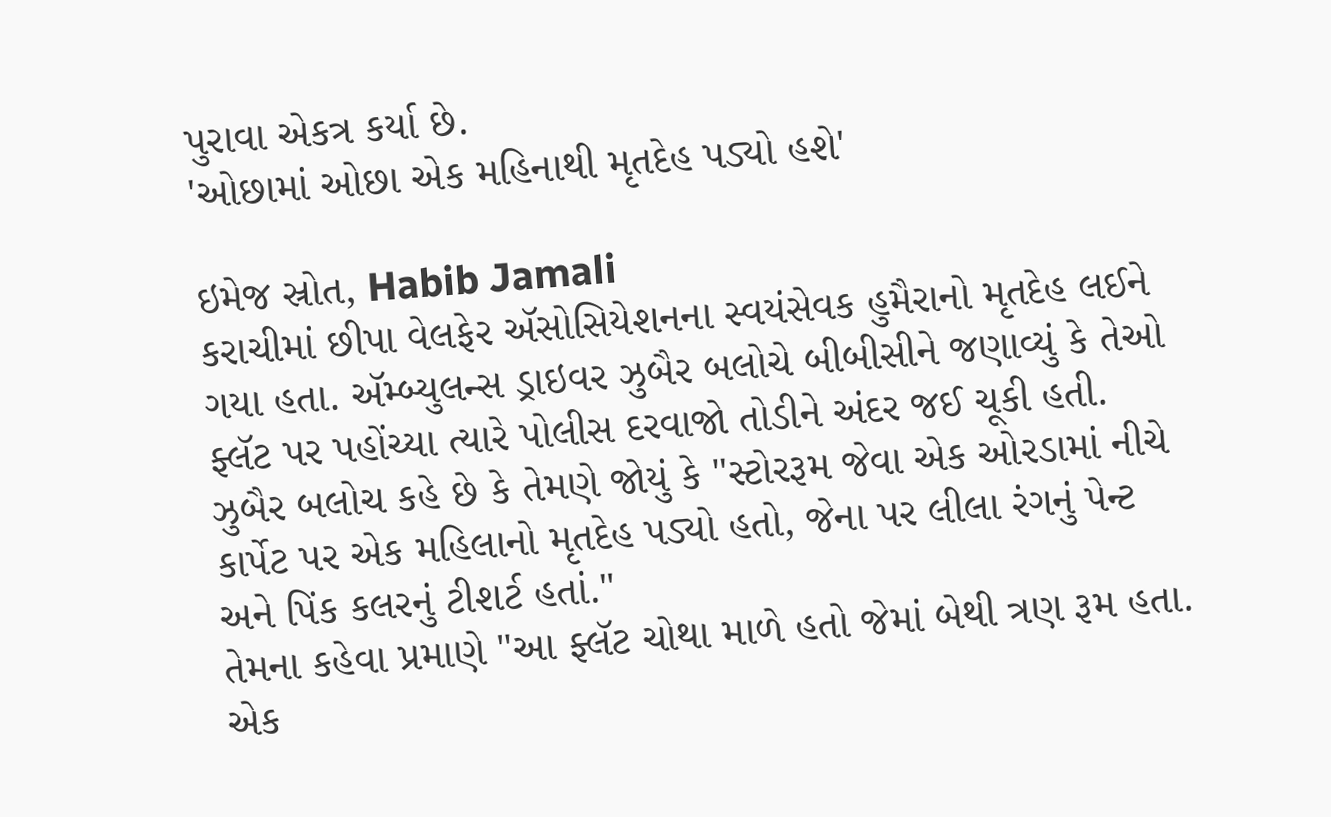પુરાવા એકત્ર કર્યા છે.
'ઓછામાં ઓછા એક મહિનાથી મૃતદેહ પડ્યો હશે'

ઇમેજ સ્રોત, Habib Jamali
કરાચીમાં છીપા વેલફેર ઍસોસિયેશનના સ્વયંસેવક હુમૈરાનો મૃતદેહ લઈને ગયા હતા. ઍમ્બ્યુલન્સ ડ્રાઇવર ઝુબૈર બલોચે બીબીસીને જણાવ્યું કે તેઓ ફ્લૅટ પર પહોંચ્યા ત્યારે પોલીસ દરવાજો તોડીને અંદર જઈ ચૂકી હતી.
ઝુબૈર બલોચ કહે છે કે તેમણે જોયું કે "સ્ટોરરૂમ જેવા એક ઓરડામાં નીચે કાર્પેટ પર એક મહિલાનો મૃતદેહ પડ્યો હતો, જેના પર લીલા રંગનું પેન્ટ અને પિંક કલરનું ટીશર્ટ હતાં."
તેમના કહેવા પ્રમાણે "આ ફ્લૅટ ચોથા માળે હતો જેમાં બેથી ત્રણ રૂમ હતા. એક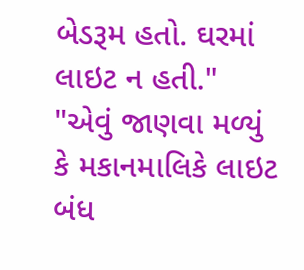બેડરૂમ હતો. ઘરમાં લાઇટ ન હતી."
"એવું જાણવા મળ્યું કે મકાનમાલિકે લાઇટ બંધ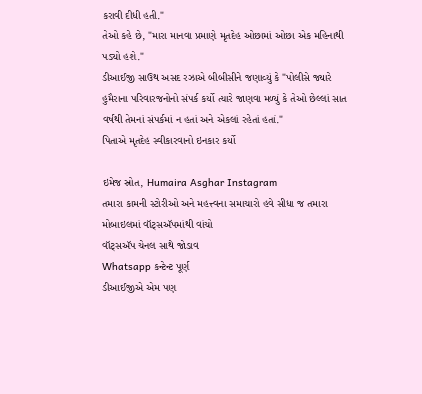કરાવી દીધી હતી."
તેઓ કહે છે, "મારા માનવા પ્રમાણે મૃતદેહ ઓછામાં ઓછા એક મહિનાથી પડ્યો હશે."
ડીઆઈજી સાઉથ અસદ રઝાએ બીબીસીને જણાવ્યું કે "પોલીસે જ્યારે હુમૈરાના પરિવારજનોનો સંપર્ક કર્યો ત્યારે જાણવા મળ્યું કે તેઓ છેલ્લાં સાત વર્ષથી તેમનાં સંપર્કમાં ન હતાં અને એકલાં રહેતાં હતાં."
પિતાએ મૃતદેહ સ્વીકારવાનો ઇનકાર કર્યો

ઇમેજ સ્રોત, Humaira Asghar Instagram
તમારા કામની સ્ટોરીઓ અને મહત્ત્વના સમાચારો હવે સીધા જ તમારા મોબાઇલમાં વૉટ્સઍપમાંથી વાંચો
વૉટ્સઍપ ચેનલ સાથે જોડાવ
Whatsapp કન્ટેન્ટ પૂર્ણ
ડીઆઈજીએ એમ પણ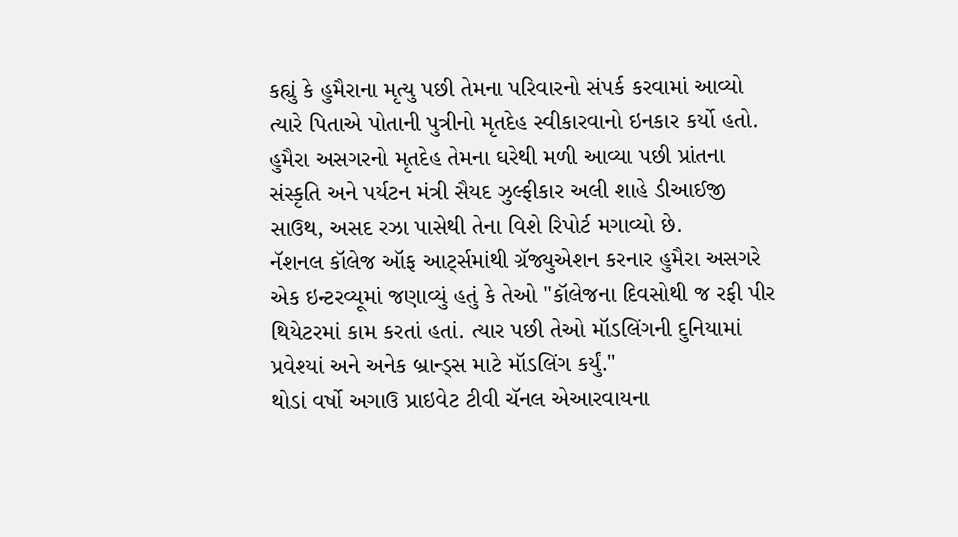કહ્યું કે હુમૈરાના મૃત્યુ પછી તેમના પરિવારનો સંપર્ક કરવામાં આવ્યો ત્યારે પિતાએ પોતાની પુત્રીનો મૃતદેહ સ્વીકારવાનો ઇનકાર કર્યો હતો.
હુમૈરા અસગરનો મૃતદેહ તેમના ઘરેથી મળી આવ્યા પછી પ્રાંતના સંસ્કૃતિ અને પર્યટન મંત્રી સૈયદ ઝુલ્ફીકાર અલી શાહે ડીઆઈજી સાઉથ, અસદ રઝા પાસેથી તેના વિશે રિપોર્ટ મગાવ્યો છે.
નૅશનલ કૉલેજ ઑફ આર્ટ્સમાંથી ગ્રૅજ્યુએશન કરનાર હુમૈરા અસગરે એક ઇન્ટરવ્યૂમાં જણાવ્યું હતું કે તેઓ "કૉલેજના દિવસોથી જ રફી પીર થિયેટરમાં કામ કરતાં હતાં. ત્યાર પછી તેઓ મૉડલિંગની દુનિયામાં પ્રવેશ્યાં અને અનેક બ્રાન્ડ્સ માટે મૉડલિંગ કર્યું."
થોડાં વર્ષો અગાઉ પ્રાઇવેટ ટીવી ચૅનલ એઆરવાયના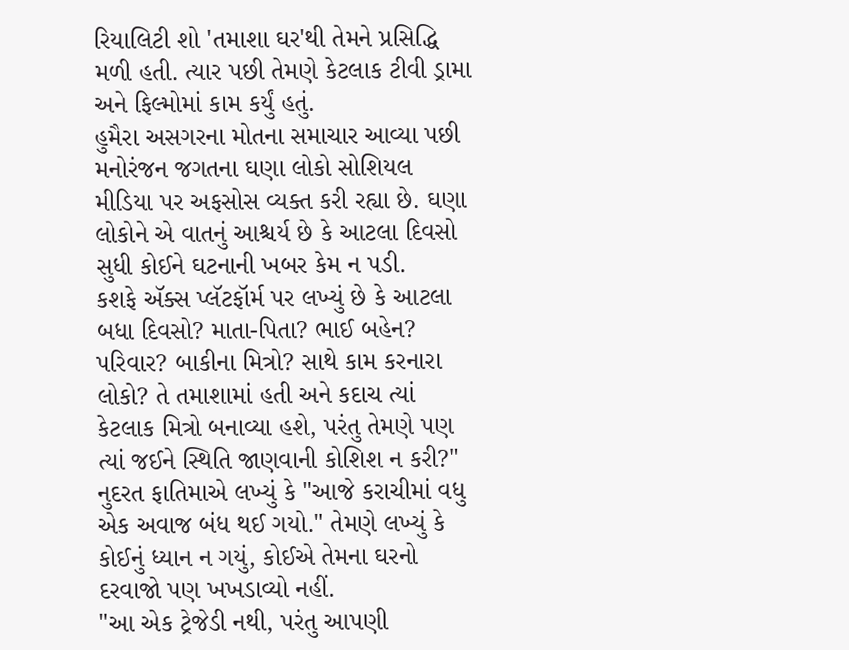રિયાલિટી શો 'તમાશા ઘર'થી તેમને પ્રસિદ્ધિ મળી હતી. ત્યાર પછી તેમણે કેટલાક ટીવી ડ્રામા અને ફિલ્મોમાં કામ કર્યું હતું.
હુમૈરા અસગરના મોતના સમાચાર આવ્યા પછી મનોરંજન જગતના ઘણા લોકો સોશિયલ મીડિયા પર અફસોસ વ્યક્ત કરી રહ્યા છે. ઘણા લોકોને એ વાતનું આશ્ચર્ય છે કે આટલા દિવસો સુધી કોઈને ઘટનાની ખબર કેમ ન પડી.
કશફે ઍક્સ પ્લૅટફૉર્મ પર લખ્યું છે કે આટલા બધા દિવસો? માતા-પિતા? ભાઈ બહેન? પરિવાર? બાકીના મિત્રો? સાથે કામ કરનારા લોકો? તે તમાશામાં હતી અને કદાચ ત્યાં કેટલાક મિત્રો બનાવ્યા હશે, પરંતુ તેમણે પણ ત્યાં જઈને સ્થિતિ જાણવાની કોશિશ ન કરી?"
નુદરત ફાતિમાએ લખ્યું કે "આજે કરાચીમાં વધુ એક અવાજ બંધ થઈ ગયો." તેમણે લખ્યું કે કોઈનું ધ્યાન ન ગયું, કોઈએ તેમના ઘરનો દરવાજો પણ ખખડાવ્યો નહીં.
"આ એક ટ્રેજેડી નથી, પરંતુ આપણી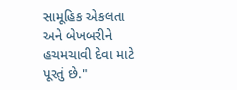સામૂહિક એકલતા અને બેખબરીને હચમચાવી દેવા માટે પૂરતું છે."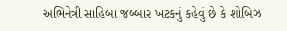અભિનેત્રી સાહિબા જબ્બાર ખટકનું કહેવું છે કે શોબિઝ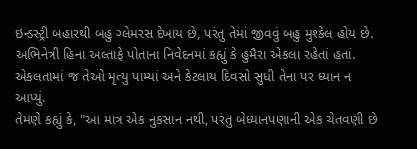ઇન્ડસ્ટ્રી બહારથી બહુ ગ્લેમરસ દેખાય છે, પરંતુ તેમાં જીવવું બહુ મુશ્કેલ હોય છે.
અભિનેત્રી હિના અલ્તાફે પોતાના નિવેદનમાં કહ્યું કે હુમૈરા એકલા રહેતાં હતાં. એકલતામાં જ તેઓ મૃત્યુ પામ્યાં અને કેટલાય દિવસો સુધી તેના પર ધ્યાન ન આપ્યું.
તેમણે કહ્યું કે, "આ માત્ર એક નુકસાન નથી, પરંતુ બેધ્યાનપણાની એક ચેતવણી છે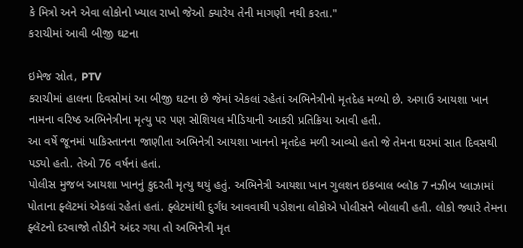કે મિત્રો અને એવા લોકોનો ખ્યાલ રાખો જેઓ ક્યારેય તેની માગણી નથી કરતા."
કરાચીમાં આવી બીજી ઘટના

ઇમેજ સ્રોત, PTV
કરાચીમાં હાલના દિવસોમાં આ બીજી ઘટના છે જેમાં એકલાં રહેતાં અભિનેત્રીનો મૃતદેહ મળ્યો છે. અગાઉ આયશા ખાન નામના વરિષ્ઠ અભિનેત્રીના મૃત્યુ પર પણ સોશિયલ મીડિયાની આકરી પ્રતિક્રિયા આવી હતી.
આ વર્ષે જૂનમાં પાકિસ્તાનના જાણીતા અભિનેત્રી આયશા ખાનનો મૃતદેહ મળી આવ્યો હતો જે તેમના ઘરમાં સાત દિવસથી પડ્યો હતો. તેઓ 76 વર્ષનાં હતાં.
પોલીસ મુજબ આયશા ખાનનું કુદરતી મૃત્યુ થયું હતું. અભિનેત્રી આયશા ખાન ગુલશન ઇકબાલ બ્લૉક 7 નઝીબ પ્લાઝામાં પોતાના ફ્લૅટમાં એકલાં રહેતાં હતાં. ફ્લેટમાંથી દુર્ગંધ આવવાથી પડોશના લોકોએ પોલીસને બોલાવી હતી. લોકો જ્યારે તેમના ફ્લૅટનો દરવાજો તોડીને અંદર ગયા તો અભિનેત્રી મૃત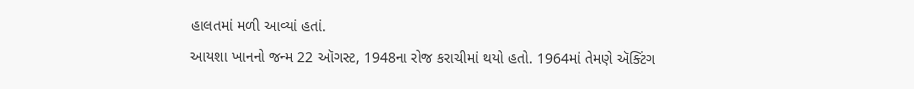હાલતમાં મળી આવ્યાં હતાં.
આયશા ખાનનો જન્મ 22 ઑગસ્ટ, 1948ના રોજ કરાચીમાં થયો હતો. 1964માં તેમણે ઍક્ટિંગ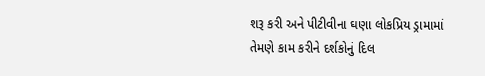શરૂ કરી અને પીટીવીના ઘણા લોકપ્રિય ડ્રામામાં તેમણે કામ કરીને દર્શકોનું દિલ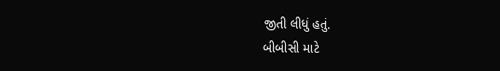જીતી લીધું હતું.
બીબીસી માટે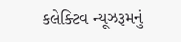કલેક્ટિવ ન્યૂઝરૂમનું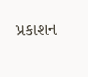પ્રકાશન